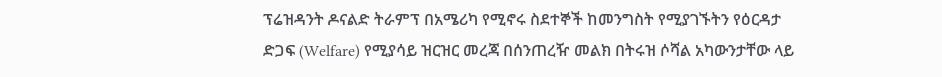ፕሬዝዳንት ዶናልድ ትራምፕ በአሜሪካ የሚኖሩ ስደተኞች ከመንግስት የሚያገኙትን የዕርዳታ ድጋፍ (Welfare) የሚያሳይ ዝርዝር መረጃ በሰንጠረዥ መልክ በትሩዝ ሶሻል አካውንታቸው ላይ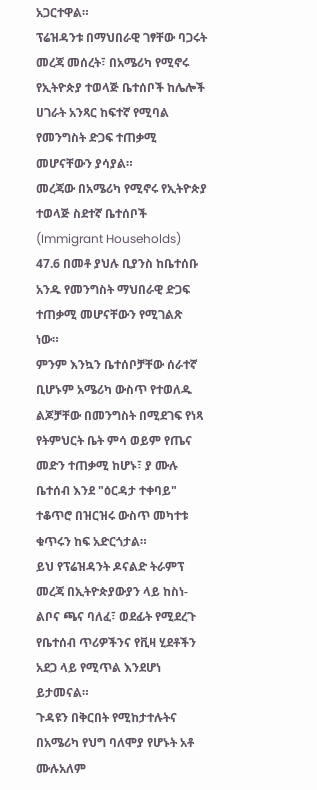አጋርተዋል።
ፕሬዝዳንቱ በማህበራዊ ገፃቸው ባጋሩት መረጃ መሰረት፣ በአሜሪካ የሚኖሩ የኢትዮጵያ ተወላጅ ቤተሰቦች ከሌሎች ሀገራት አንጻር ከፍተኛ የሚባል የመንግስት ድጋፍ ተጠቃሚ መሆናቸውን ያሳያል።
መረጃው በአሜሪካ የሚኖሩ የኢትዮጵያ ተወላጅ ስደተኛ ቤተሰቦች (Immigrant Households) 47.6 በመቶ ያህሉ ቢያንስ ከቤተሰቡ አንዱ የመንግስት ማህበራዊ ድጋፍ ተጠቃሚ መሆናቸውን የሚገልጽ ነው።
ምንም እንኳን ቤተሰቦቻቸው ሰራተኛ ቢሆኑም አሜሪካ ውስጥ የተወለዱ ልጆቻቸው በመንግስት በሚደገፍ የነጻ የትምህርት ቤት ምሳ ወይም የጤና መድን ተጠቃሚ ከሆኑ፣ ያ ሙሉ ቤተሰብ እንደ "ዕርዳታ ተቀባይ" ተቆጥሮ በዝርዝሩ ውስጥ መካተቱ ቁጥሩን ከፍ አድርጎታል።
ይህ የፕሬዝዳንት ዶናልድ ትራምፕ መረጃ በኢትዮጵያውያን ላይ ከስነ-ልቦና ጫና ባለፈ፣ ወደፊት የሚደረጉ የቤተሰብ ጥሪዎችንና የቪዛ ሂደቶችን አደጋ ላይ የሚጥል እንደሆነ ይታመናል።
ጉዳዩን በቅርበት የሚከታተሉትና በአሜሪካ የህግ ባለሞያ የሆኑት አቶ ሙሉአለም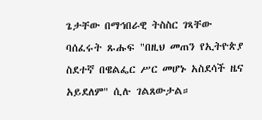ጌታቸው በማኅበራዊ ትስስር ገጻቸው ባሰፈሩት ጹሑፍ "በዚህ መጠን የኢትዮጵያ ስደተኛ በዌልፌር ሥር መሆኑ አስደሳች ዜና አይደለም" ሲሉ ገልጸውታል።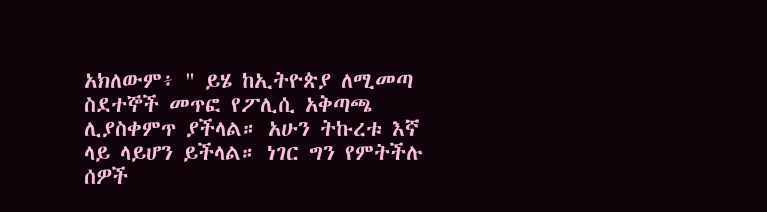አክለውም፥ " ይሄ ከኢትዮጵያ ለሚመጣ ስደተኞች መጥፎ የፖሊሲ አቅጣጫ ሊያስቀምጥ ያችላል። አሁን ትኩረቱ እኛ ላይ ላይሆን ይችላል። ነገር ግን የምትችሉ ሰዎች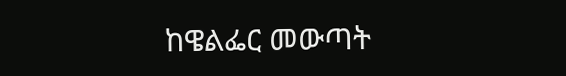ከዌልፌር መውጣት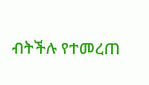ብትችሉ የተመረጠ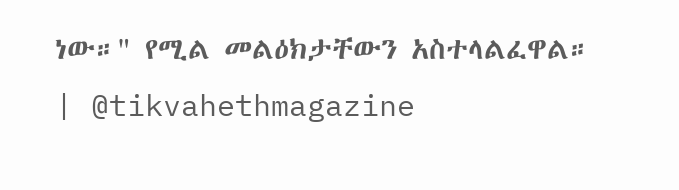ነው።" የሚል መልዕክታቸውን አስተላልፈዋል።
| @tikvahethmagazine